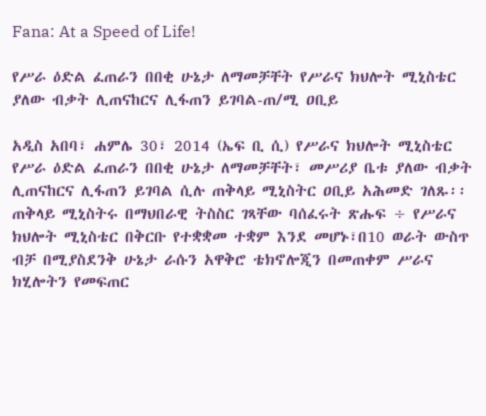Fana: At a Speed of Life!

የሥራ ዕድል ፈጠራን በበቂ ሁኔታ ለማመቻቸት የሥራና ክህሎት ሚኒስቴር ያለው ብቃት ሊጠናከርና ሊፋጠን ይገባል-ጠ/ሚ ዐቢይ

አዲስ አበባ፣ ሐምሌ 30፣ 2014 (ኤፍ ቢ ሲ) የሥራና ክህሎት ሚኒስቴር የሥራ ዕድል ፈጠራን በበቂ ሁኔታ ለማመቻቸት፣ መሥሪያ ቤቱ ያለው ብቃት ሊጠናከርና ሊፋጠን ይገባል ሲሉ ጠቅላይ ሚኒስትር ዐቢይ አሕመድ ገለጹ፡፡
ጠቅላይ ሚኒስትሩ በማህበራዊ ትስስር ገጻቸው ባሰፈሩት ጽሑፍ ÷ የሥራና ክህሎት ሚኒስቴር በቅርቡ የተቋቋመ ተቋም እንደ መሆኑ፣በ10 ወራት ውስጥ ብቻ በሚያስደንቅ ሁኔታ ራሱን አዋቅሮ ቴክኖሎጂን በመጠቀም ሥራና ክሂሎትን የመፍጠር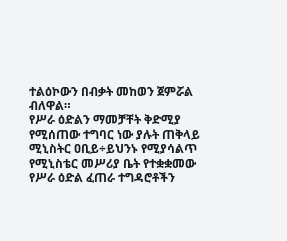ተልዕኮውን በብቃት መከወን ጀምሯል ብለዋል።
የሥራ ዕድልን ማመቻቸት ቅድሚያ የሚሰጠው ተግባር ነው ያሉት ጠቅላይ ሚኒስትር ዐቢይ÷ይህንኑ የሚያሳልጥ የሚኒስቴር መሥሪያ ቤት የተቋቋመው የሥራ ዕድል ፈጠራ ተግዳሮቶችን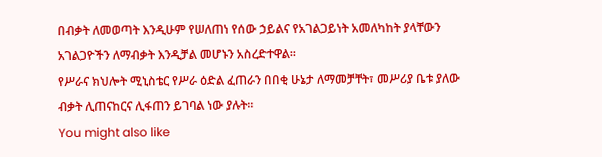በብቃት ለመወጣት እንዲሁም የሠለጠነ የሰው ኃይልና የአገልጋይነት አመለካከት ያላቸውን አገልጋዮችን ለማብቃት እንዲቻል መሆኑን አስረድተዋል፡፡
የሥራና ክህሎት ሚኒስቴር የሥራ ዕድል ፈጠራን በበቂ ሁኔታ ለማመቻቸት፣ መሥሪያ ቤቱ ያለው ብቃት ሊጠናከርና ሊፋጠን ይገባል ነው ያሉት፡፡
You might also like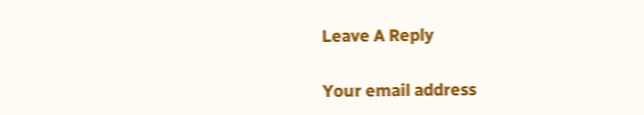Leave A Reply

Your email address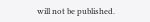will not be published.